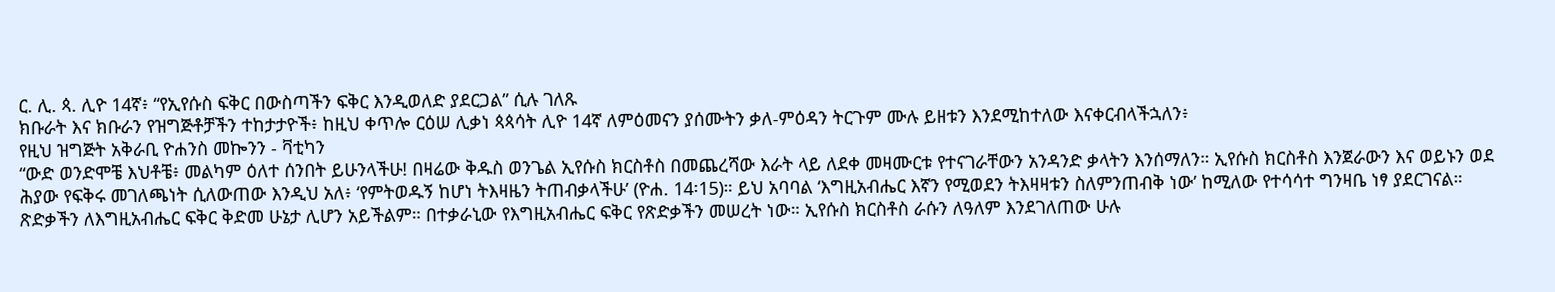ር. ሊ. ጳ. ሊዮ 14ኛ፥ “የኢየሱስ ፍቅር በውስጣችን ፍቅር እንዲወለድ ያደርጋል” ሲሉ ገለጹ
ክቡራት እና ክቡራን የዝግጅቶቻችን ተከታታዮች፥ ከዚህ ቀጥሎ ርዕሠ ሊቃነ ጳጳሳት ሊዮ 14ኛ ለምዕመናን ያሰሙትን ቃለ-ምዕዳን ትርጉም ሙሉ ይዘቱን እንደሚከተለው እናቀርብላችኋለን፥
የዚህ ዝግጅት አቅራቢ ዮሐንስ መኰንን - ቫቲካን
“ውድ ወንድሞቼ እህቶቼ፥ መልካም ዕለተ ሰንበት ይሁንላችሁ! በዛሬው ቅዱስ ወንጌል ኢየሱስ ክርስቶስ በመጨረሻው እራት ላይ ለደቀ መዛሙርቱ የተናገራቸውን አንዳንድ ቃላትን እንሰማለን። ኢየሱስ ክርስቶስ እንጀራውን እና ወይኑን ወደ ሕያው የፍቅሩ መገለጫነት ሲለውጠው እንዲህ አለ፥ ‘የምትወዱኝ ከሆነ ትእዛዜን ትጠብቃላችሁ’ (ዮሐ. 14፡15)። ይህ አባባል ‘እግዚአብሔር እኛን የሚወደን ትእዛዛቱን ስለምንጠብቅ ነው’ ከሚለው የተሳሳተ ግንዛቤ ነፃ ያደርገናል። ጽድቃችን ለእግዚአብሔር ፍቅር ቅድመ ሁኔታ ሊሆን አይችልም። በተቃራኒው የእግዚአብሔር ፍቅር የጽድቃችን መሠረት ነው። ኢየሱስ ክርስቶስ ራሱን ለዓለም እንደገለጠው ሁሉ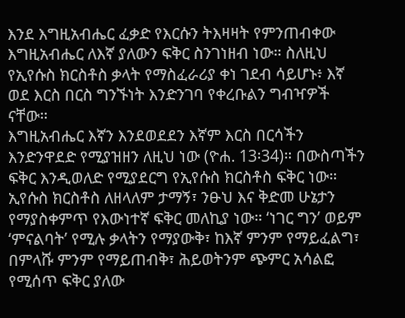እንደ እግዚአብሔር ፈቃድ የእርሱን ትእዛዛት የምንጠብቀው እግዚአብሔር ለእኛ ያለውን ፍቅር ስንገነዘብ ነው። ስለዚህ የኢየሱስ ክርስቶስ ቃላት የማስፈራሪያ ቀነ ገደብ ሳይሆኑ፥ እኛ ወደ እርስ በርስ ግንኙነት እንድንገባ የቀረቡልን ግብዣዎች ናቸው።
እግዚአብሔር እኛን እንደወደደን እኛም እርስ በርሳችን እንድንዋደድ የሚያዝዘን ለዚህ ነው (ዮሐ. 13፡34)። በውስጣችን ፍቅር እንዲወለድ የሚያደርግ የኢየሱስ ክርስቶስ ፍቅር ነው። ኢየሱስ ክርስቶስ ለዘላለም ታማኝ፣ ንፁህ እና ቅድመ ሁኔታን የማያስቀምጥ የእውነተኛ ፍቅር መለኪያ ነው። ‘ነገር ግን’ ወይም ‘ምናልባት’ የሚሉ ቃላትን የማያውቅ፣ ከእኛ ምንም የማይፈልግ፣ በምላሹ ምንም የማይጠብቅ፣ ሕይወትንም ጭምር አሳልፎ የሚሰጥ ፍቅር ያለው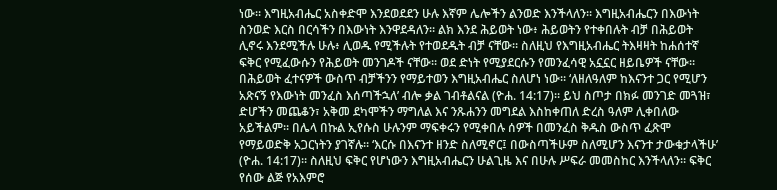ነው። እግዚአብሔር አስቀድሞ እንደወደደን ሁሉ እኛም ሌሎችን ልንወድ እንችላለን። እግዚአብሔርን በእውነት ስንወድ እርስ በርሳችን በእውነት እንዋደዳለን። ልክ እንደ ሕይወት ነው፥ ሕይወትን የተቀበሉት ብቻ በሕይወት ሊኖሩ እንደሚችሉ ሁሉ፥ ሊወዱ የሚችሉት የተወደዱት ብቻ ናቸው። ስለዚህ የእግዚአብሔር ትእዛዛት ከሐሰተኛ ፍቅር የሚፈውሱን የሕይወት መንገዶች ናቸው። ወደ ድነት የሚያደርሱን የመንፈሳዊ አኗኗር ዘይቤዎች ናቸው።
በሕይወት ፈተናዎች ውስጥ ብቻችንን የማይተወን እግዚአብሔር ስለሆነ ነው። ‘ለዘለዓለም ከእናንተ ጋር የሚሆን አጽናኝ የእውነት መንፈስ እሰጣችኋለ’ ብሎ ቃል ገብቶልናል (ዮሐ. 14:17)። ይህ ስጦታ በክፉ መንገድ መጓዝ፣ ድሆችን መጨቆን፣ አቅመ ደካሞችን ማግለል እና ንጹሐንን መግደል እስከቀጠለ ድረስ ዓለም ሊቀበለው አይችልም። በሌላ በኩል ኢየሱስ ሁሉንም ማፍቀሩን የሚቀበሉ ሰዎች በመንፈስ ቅዱስ ውስጥ ፈጽሞ የማይወድቅ አጋርነትን ያገኛሉ። ‘እርሱ በእናንተ ዘንድ ስለሚኖር፤ በውስጣችሁም ስለሚሆን እናንተ ታውቁታላችሁ’ (ዮሐ. 14:17)። ስለዚህ ፍቅር የሆነውን እግዚአብሔርን ሁልጊዜ እና በሁሉ ሥፍራ መመስከር እንችላለን። ፍቅር የሰው ልጅ የአእምሮ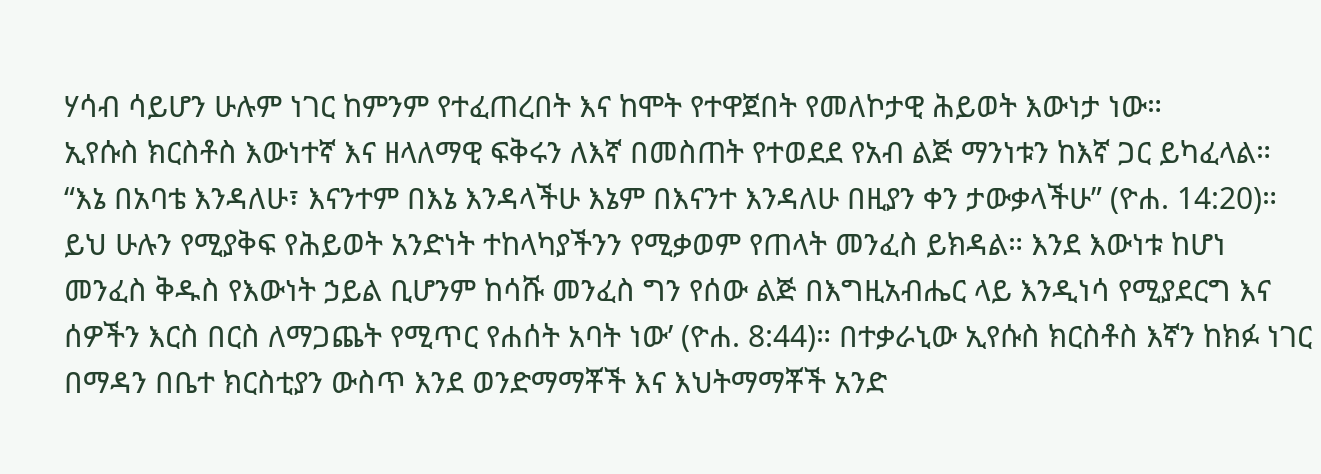ሃሳብ ሳይሆን ሁሉም ነገር ከምንም የተፈጠረበት እና ከሞት የተዋጀበት የመለኮታዊ ሕይወት እውነታ ነው።
ኢየሱስ ክርስቶስ እውነተኛ እና ዘላለማዊ ፍቅሩን ለእኛ በመስጠት የተወደደ የአብ ልጅ ማንነቱን ከእኛ ጋር ይካፈላል። “እኔ በአባቴ እንዳለሁ፣ እናንተም በእኔ እንዳላችሁ እኔም በእናንተ እንዳለሁ በዚያን ቀን ታውቃላችሁ” (ዮሐ. 14:20)። ይህ ሁሉን የሚያቅፍ የሕይወት አንድነት ተከላካያችንን የሚቃወም የጠላት መንፈስ ይክዳል። እንደ እውነቱ ከሆነ መንፈስ ቅዱስ የእውነት ኃይል ቢሆንም ከሳሹ መንፈስ ግን የሰው ልጅ በእግዚአብሔር ላይ እንዲነሳ የሚያደርግ እና ሰዎችን እርስ በርስ ለማጋጨት የሚጥር የሐሰት አባት ነው’ (ዮሐ. 8:44)። በተቃራኒው ኢየሱስ ክርስቶስ እኛን ከክፉ ነገር በማዳን በቤተ ክርስቲያን ውስጥ እንደ ወንድማማቾች እና እህትማማቾች አንድ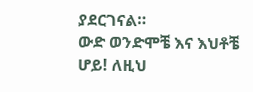ያደርገናል።
ውድ ወንድሞቼ እና እህቶቼ ሆይ! ለዚህ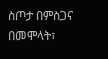ስጦታ በምስጋና በመሞላት፣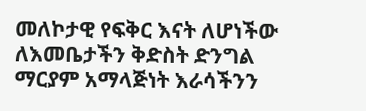መለኮታዊ የፍቅር እናት ለሆነችው ለእመቤታችን ቅድስት ድንግል ማርያም አማላጅነት እራሳችንን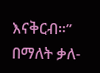እናቅርብ።” በማለት ቃለ-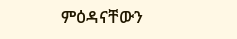ምዕዳናቸውን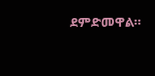ደምድመዋል።